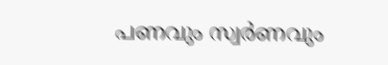പണവും സ്വര്‍ണവും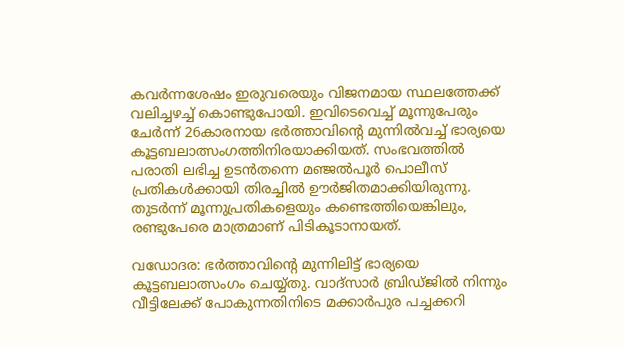കവര്‍ന്നശേഷം ഇരുവരെയും വിജനമായ സ്ഥലത്തേക്ക് വലിച്ചഴച്ച് കൊണ്ടുപോയി. ഇവിടെവെച്ച് മൂന്നുപേരും ചേര്‍ന്ന് 26കാരനായ ഭര്‍ത്താവിന്റെ മുന്നില്‍വച്ച് ഭാര്യയെ കൂട്ടബലാത്സംഗത്തിനിരയാക്കിയത്. സംഭവത്തില്‍ പരാതി ലഭിച്ച ഉടന്‍തന്നെ മഞ്ജല്‍പൂര്‍ പൊലീസ്  പ്രതികള്‍ക്കായി തിരച്ചില്‍ ഊര്‍ജിതമാക്കിയിരുന്നു. തുടര്‍ന്ന് മൂന്നുപ്രതികളെയും കണ്ടെത്തിയെങ്കിലും, രണ്ടുപേരെ മാത്രമാണ് പിടികൂടാനായത്.

വഡോദര: ഭര്‍ത്താവിന്റെ മുന്നിലിട്ട് ഭാര്യയെ കൂട്ടബലാത്സംഗം ചെയ്യ്തു. വാദ്‌സാര്‍ ബ്രിഡ്ജില്‍ നിന്നും വീട്ടിലേക്ക് പോകുന്നതിനിടെ മക്കാര്‍പുര പച്ചക്കറി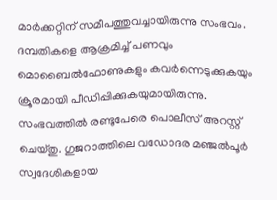മാര്‍ക്കറ്റിന് സമീപത്തുവച്ചായിരുന്നു സംഭവം. ദമ്പതികളെ ആക്രമിച്ച് പണവും മൊബൈല്‍ഫോണുകളും കവര്‍ന്നെടുക്കുകയും ക്രൂരമായി പീഡിപ്പിക്കുകയുമായിരുന്നു. സംഭവത്തില്‍ രണ്ടുപേരെ പൊലീസ് അറസ്റ്റ് ചെയ്തു. ഗുജറാത്തിലെ വഡോദര മഞ്ജല്‍പൂര്‍ സ്വദേശികളായ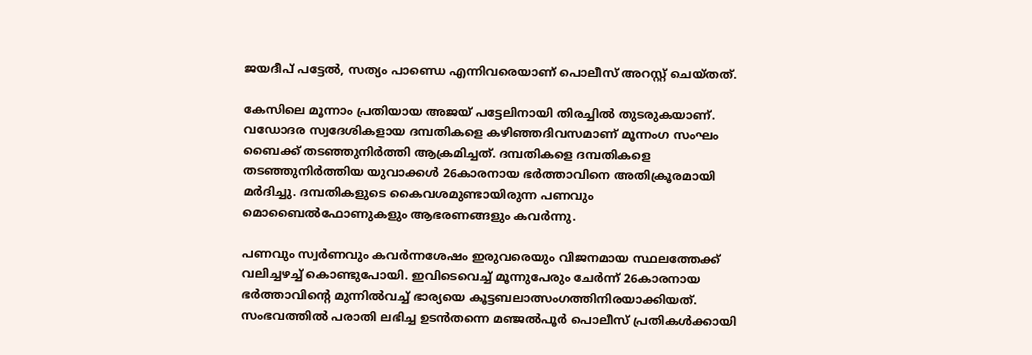ജയദീപ് പട്ടേല്‍, സത്യം പാണ്ഡെ എന്നിവരെയാണ് പൊലീസ് അറസ്റ്റ് ചെയ്തത്.

കേസിലെ മൂന്നാം പ്രതിയായ അജയ് പട്ടേലിനായി തിരച്ചില്‍ തുടരുകയാണ്. വഡോദര സ്വദേശികളായ ദമ്പതികളെ കഴിഞ്ഞദിവസമാണ് മൂന്നംഗ സംഘം ബൈക്ക് തടഞ്ഞുനിര്‍ത്തി ആക്രമിച്ചത്. ദമ്പതികളെ ദമ്പതികളെ തടഞ്ഞുനിര്‍ത്തിയ യുവാക്കള്‍ 26കാരനായ ഭര്‍ത്താവിനെ അതിക്രൂരമായി മര്‍ദിച്ചു. ദമ്പതികളുടെ കൈവശമുണ്ടായിരുന്ന പണവും മൊബൈല്‍ഫോണുകളും ആഭരണങ്ങളും കവര്‍ന്നു.

പണവും സ്വര്‍ണവും കവര്‍ന്നശേഷം ഇരുവരെയും വിജനമായ സ്ഥലത്തേക്ക് വലിച്ചഴച്ച് കൊണ്ടുപോയി. ഇവിടെവെച്ച് മൂന്നുപേരും ചേര്‍ന്ന് 26കാരനായ ഭര്‍ത്താവിന്റെ മുന്നില്‍വച്ച് ഭാര്യയെ കൂട്ടബലാത്സംഗത്തിനിരയാക്കിയത്. സംഭവത്തില്‍ പരാതി ലഭിച്ച ഉടന്‍തന്നെ മഞ്ജല്‍പൂര്‍ പൊലീസ് പ്രതികള്‍ക്കായി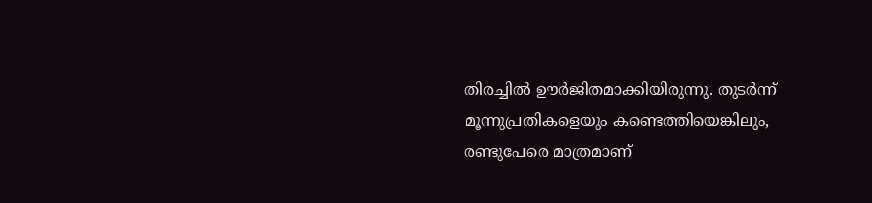തിരച്ചില്‍ ഊര്‍ജിതമാക്കിയിരുന്നു. തുടര്‍ന്ന് മൂന്നുപ്രതികളെയും കണ്ടെത്തിയെങ്കിലും, രണ്ടുപേരെ മാത്രമാണ്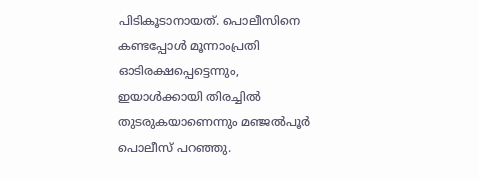പിടികൂടാനായത്. പൊലീസിനെ കണ്ടപ്പോള്‍ മൂന്നാംപ്രതി ഓടിരക്ഷപ്പെട്ടെന്നും, ഇയാള്‍ക്കായി തിരച്ചില്‍ തുടരുകയാണെന്നും മഞ്ജല്‍പൂര്‍ പൊലീസ് പറഞ്ഞു.